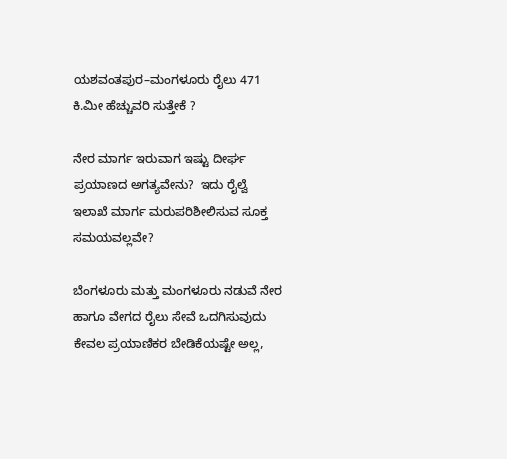ಯಶವಂತಪುರ–ಮಂಗಳೂರು ರೈಲು 471 ಕಿ.ಮೀ ಹೆಚ್ಚುವರಿ ಸುತ್ತೇಕೆ ?

ನೇರ ಮಾರ್ಗ ಇರುವಾಗ ಇಷ್ಟು ದೀರ್ಘ ಪ್ರಯಾಣದ ಅಗತ್ಯವೇನು?  ಇದು ರೈಲ್ವೆ ಇಲಾಖೆ ಮಾರ್ಗ ಮರುಪರಿಶೀಲಿಸುವ ಸೂಕ್ತ ಸಮಯವಲ್ಲವೇ?

ಬೆಂಗಳೂರು ಮತ್ತು ಮಂಗಳೂರು ನಡುವೆ ನೇರ ಹಾಗೂ ವೇಗದ ರೈಲು ಸೇವೆ ಒದಗಿಸುವುದು ಕೇವಲ ಪ್ರಯಾಣಿಕರ ಬೇಡಿಕೆಯಷ್ಟೇ ಅಲ್ಲ,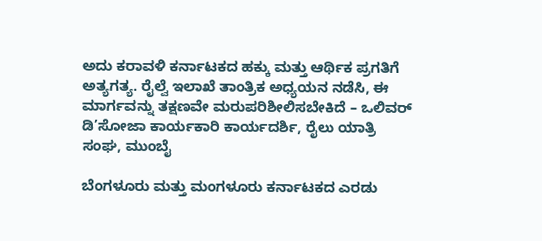ಅದು ಕರಾವಳಿ ಕರ್ನಾಟಕದ ಹಕ್ಕು ಮತ್ತು ಆರ್ಥಿಕ ಪ್ರಗತಿಗೆ ಅತ್ಯಗತ್ಯ. ರೈಲ್ವೆ ಇಲಾಖೆ ತಾಂತ್ರಿಕ ಅಧ್ಯಯನ ನಡೆಸಿ, ಈ ಮಾರ್ಗವನ್ನು ತಕ್ಷಣವೇ ಮರುಪರಿಶೀಲಿಸಬೇಕಿದೆ – ಒಲಿವರ್ ಡಿ’ಸೋಜಾ ಕಾರ್ಯಕಾರಿ ಕಾರ್ಯದರ್ಶಿ, ರೈಲು ಯಾತ್ರಿ ಸಂಘ, ಮುಂಬೈ

ಬೆಂಗಳೂರು ಮತ್ತು ಮಂಗಳೂರು ಕರ್ನಾಟಕದ ಎರಡು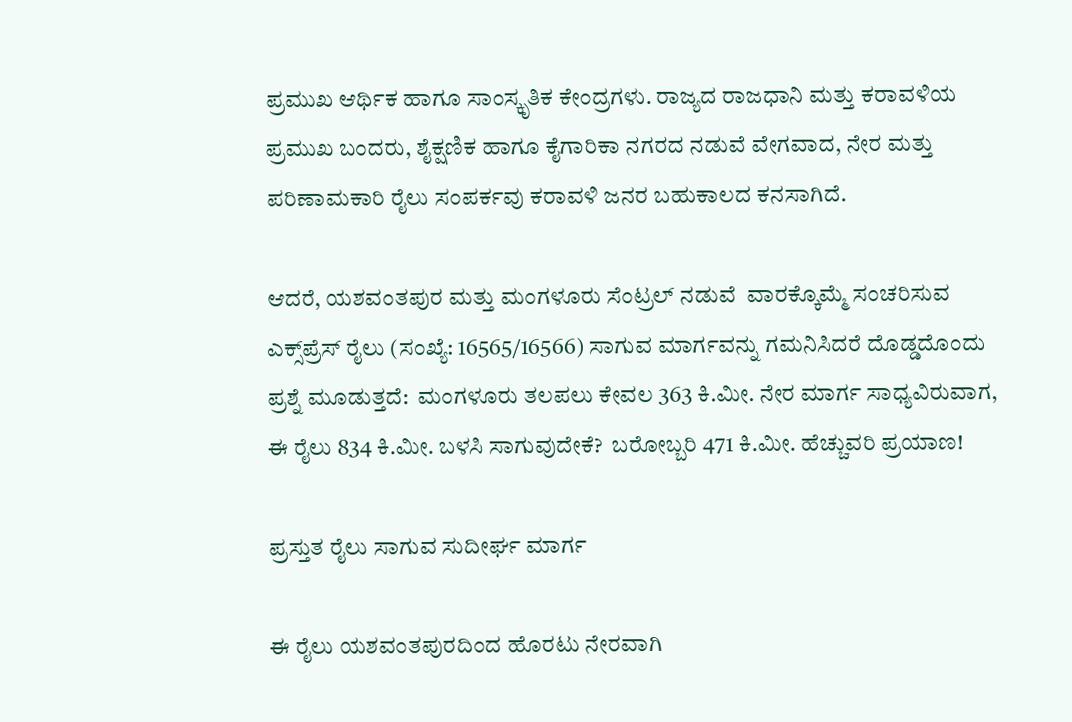ಪ್ರಮುಖ ಆರ್ಥಿಕ ಹಾಗೂ ಸಾಂಸ್ಕೃತಿಕ ಕೇಂದ್ರಗಳು. ರಾಜ್ಯದ ರಾಜಧಾನಿ ಮತ್ತು ಕರಾವಳಿಯ ಪ್ರಮುಖ ಬಂದರು, ಶೈಕ್ಷಣಿಕ ಹಾಗೂ ಕೈಗಾರಿಕಾ ನಗರದ ನಡುವೆ ವೇಗವಾದ, ನೇರ ಮತ್ತು ಪರಿಣಾಮಕಾರಿ ರೈಲು ಸಂಪರ್ಕವು ಕರಾವಳಿ ಜನರ ಬಹುಕಾಲದ ಕನಸಾಗಿದೆ.

ಆದರೆ, ಯಶವಂತಪುರ ಮತ್ತು ಮಂಗಳೂರು ಸೆಂಟ್ರಲ್ ನಡುವೆ  ವಾರಕ್ಕೊಮ್ಮೆ ಸಂಚರಿಸುವ ಎಕ್ಸ್‌ಪ್ರೆಸ್ ರೈಲು (ಸಂಖ್ಯೆ: 16565/16566) ಸಾಗುವ ಮಾರ್ಗವನ್ನು ಗಮನಿಸಿದರೆ ದೊಡ್ಡದೊಂದು ಪ್ರಶ್ನೆ ಮೂಡುತ್ತದೆ:  ಮಂಗಳೂರು ತಲಪಲು ಕೇವಲ 363 ಕಿ.ಮೀ. ನೇರ ಮಾರ್ಗ ಸಾಧ್ಯವಿರುವಾಗ, ಈ ರೈಲು 834 ಕಿ.ಮೀ. ಬಳಸಿ ಸಾಗುವುದೇಕೆ?  ಬರೋಬ್ಬರಿ 471 ಕಿ.ಮೀ. ಹೆಚ್ಚುವರಿ ಪ್ರಯಾಣ!

ಪ್ರಸ್ತುತ ರೈಲು ಸಾಗುವ ಸುದೀರ್ಘ ಮಾರ್ಗ

ಈ ರೈಲು ಯಶವಂತಪುರದಿಂದ ಹೊರಟು ನೇರವಾಗಿ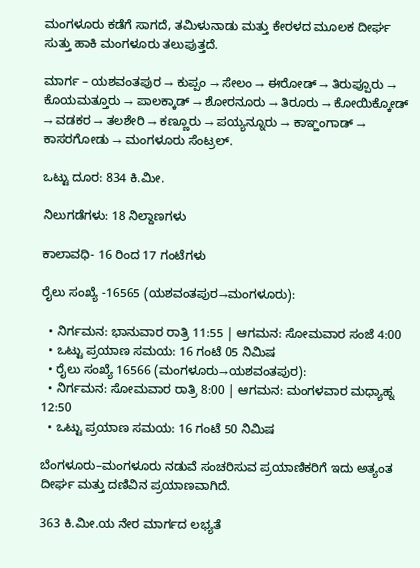ಮಂಗಳೂರು ಕಡೆಗೆ ಸಾಗದೆ, ತಮಿಳುನಾಡು ಮತ್ತು ಕೇರಳದ ಮೂಲಕ ದೀರ್ಘ ಸುತ್ತು ಹಾಕಿ ಮಂಗಳೂರು ತಲುಪುತ್ತದೆ.

ಮಾರ್ಗ – ಯಶವಂತಪುರ → ಕುಪ್ಪಂ → ಸೇಲಂ → ಈರೋಡ್ → ತಿರುಪ್ಪೂರು → ಕೊಯಮತ್ತೂರು → ಪಾಲಕ್ಕಾಡ್ → ಶೋರನೂರು → ತಿರೂರು → ಕೋಯಿಕ್ಕೋಡ್ → ವಡಕರ → ತಲಶೇರಿ → ಕಣ್ಣೂರು → ಪಯ್ಯನ್ನೂರು → ಕಾಞ್ಹಂಗಾಡ್ → ಕಾಸರಗೋಡು → ಮಂಗಳೂರು ಸೆಂಟ್ರಲ್.

ಒಟ್ಟು ದೂರ: 834 ಕಿ.ಮೀ.

ನಿಲುಗಡೆಗಳು: 18 ನಿಲ್ದಾಣಗಳು

ಕಾಲಾವಧಿ- 16 ರಿಂದ 17 ಗಂಟೆಗಳು

ರೈಲು ಸಂಖ್ಯೆ -16565 (ಯಶವಂತಪುರ→ಮಂಗಳೂರು):

  • ನಿರ್ಗಮನ: ಭಾನುವಾರ ರಾತ್ರಿ 11:55 | ಆಗಮನ: ಸೋಮವಾರ ಸಂಜೆ 4:00
  • ಒಟ್ಟು ಪ್ರಯಾಣ ಸಮಯ: 16 ಗಂಟೆ 05 ನಿಮಿಷ
  • ರೈಲು ಸಂಖ್ಯೆ 16566 (ಮಂಗಳೂರು→ಯಶವಂತಪುರ):
  • ನಿರ್ಗಮನ: ಸೋಮವಾರ ರಾತ್ರಿ 8:00 | ಆಗಮನ: ಮಂಗಳವಾರ ಮಧ್ಯಾಹ್ನ 12:50
  • ಒಟ್ಟು ಪ್ರಯಾಣ ಸಮಯ: 16 ಗಂಟೆ 50 ನಿಮಿಷ

ಬೆಂಗಳೂರು–ಮಂಗಳೂರು ನಡುವೆ ಸಂಚರಿಸುವ ಪ್ರಯಾಣಿಕರಿಗೆ ಇದು ಅತ್ಯಂತ ದೀರ್ಘ ಮತ್ತು ದಣಿವಿನ ಪ್ರಯಾಣವಾಗಿದೆ.

363 ಕಿ.ಮೀ.ಯ ನೇರ ಮಾರ್ಗದ ಲಭ್ಯತೆ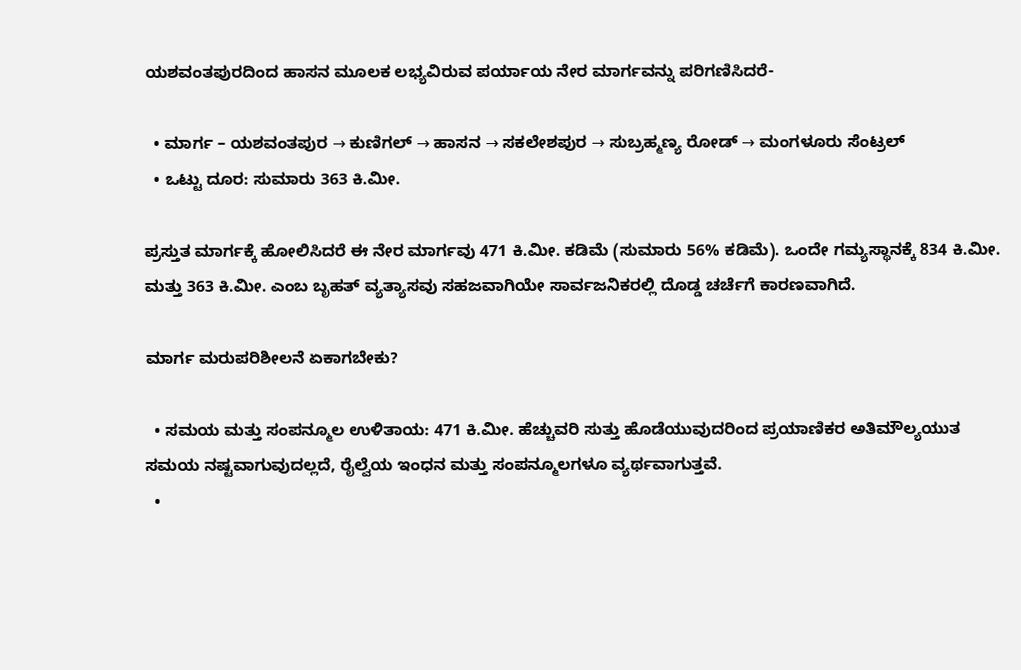ಯಶವಂತಪುರದಿಂದ ಹಾಸನ ಮೂಲಕ ಲಭ್ಯವಿರುವ ಪರ್ಯಾಯ ನೇರ ಮಾರ್ಗವನ್ನು ಪರಿಗಣಿಸಿದರೆ-

  • ಮಾರ್ಗ – ಯಶವಂತಪುರ → ಕುಣಿಗಲ್ → ಹಾಸನ → ಸಕಲೇಶಪುರ → ಸುಬ್ರಹ್ಮಣ್ಯ ರೋಡ್ → ಮಂಗಳೂರು ಸೆಂಟ್ರಲ್
  • ಒಟ್ಟು ದೂರ: ಸುಮಾರು 363 ಕಿ.ಮೀ.

ಪ್ರಸ್ತುತ ಮಾರ್ಗಕ್ಕೆ ಹೋಲಿಸಿದರೆ ಈ ನೇರ ಮಾರ್ಗವು 471 ಕಿ.ಮೀ. ಕಡಿಮೆ (ಸುಮಾರು 56% ಕಡಿಮೆ). ಒಂದೇ ಗಮ್ಯಸ್ಥಾನಕ್ಕೆ 834 ಕಿ.ಮೀ. ಮತ್ತು 363 ಕಿ.ಮೀ. ಎಂಬ ಬೃಹತ್ ವ್ಯತ್ಯಾಸವು ಸಹಜವಾಗಿಯೇ ಸಾರ್ವಜನಿಕರಲ್ಲಿ ದೊಡ್ಡ ಚರ್ಚೆಗೆ ಕಾರಣವಾಗಿದೆ.

ಮಾರ್ಗ ಮರುಪರಿಶೀಲನೆ ಏಕಾಗಬೇಕು?

  • ಸಮಯ ಮತ್ತು ಸಂಪನ್ಮೂಲ ಉಳಿತಾಯ: 471 ಕಿ.ಮೀ. ಹೆಚ್ಚುವರಿ ಸುತ್ತು ಹೊಡೆಯುವುದರಿಂದ ಪ್ರಯಾಣಿಕರ ಅತಿಮೌಲ್ಯಯುತ ಸಮಯ ನಷ್ಟವಾಗುವುದಲ್ಲದೆ, ರೈಲ್ವೆಯ ಇಂಧನ ಮತ್ತು ಸಂಪನ್ಮೂಲಗಳೂ ವ್ಯರ್ಥವಾಗುತ್ತವೆ.
  •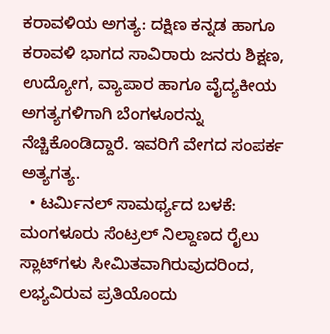ಕರಾವಳಿಯ ಅಗತ್ಯ: ದಕ್ಷಿಣ ಕನ್ನಡ ಹಾಗೂ ಕರಾವಳಿ ಭಾಗದ ಸಾವಿರಾರು ಜನರು ಶಿಕ್ಷಣ, ಉದ್ಯೋಗ, ವ್ಯಾಪಾರ ಹಾಗೂ ವೈದ್ಯಕೀಯ ಅಗತ್ಯಗಳಿಗಾಗಿ ಬೆಂಗಳೂರನ್ನು ನೆಚ್ಚಿಕೊಂಡಿದ್ದಾರೆ. ಇವರಿಗೆ ವೇಗದ ಸಂಪರ್ಕ ಅತ್ಯಗತ್ಯ.
  • ಟರ್ಮಿನಲ್ ಸಾಮರ್ಥ್ಯದ ಬಳಕೆ: ಮಂಗಳೂರು ಸೆಂಟ್ರಲ್ ನಿಲ್ದಾಣದ ರೈಲು ಸ್ಲಾಟ್‌ಗಳು ಸೀಮಿತವಾಗಿರುವುದರಿಂದ, ಲಭ್ಯವಿರುವ ಪ್ರತಿಯೊಂದು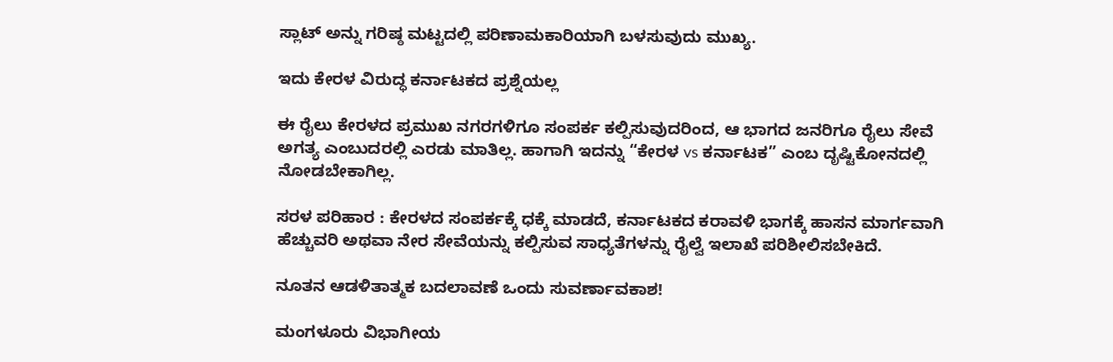ಸ್ಲಾಟ್ ಅನ್ನು ಗರಿಷ್ಠ ಮಟ್ಟದಲ್ಲಿ ಪರಿಣಾಮಕಾರಿಯಾಗಿ ಬಳಸುವುದು ಮುಖ್ಯ.

ಇದು ಕೇರಳ ವಿರುದ್ಧ ಕರ್ನಾಟಕದ ಪ್ರಶ್ನೆಯಲ್ಲ

ಈ ರೈಲು ಕೇರಳದ ಪ್ರಮುಖ ನಗರಗಳಿಗೂ ಸಂಪರ್ಕ ಕಲ್ಪಿಸುವುದರಿಂದ, ಆ ಭಾಗದ ಜನರಿಗೂ ರೈಲು ಸೇವೆ ಅಗತ್ಯ ಎಂಬುದರಲ್ಲಿ ಎರಡು ಮಾತಿಲ್ಲ. ಹಾಗಾಗಿ ಇದನ್ನು “ಕೇರಳ vs ಕರ್ನಾಟಕ” ಎಂಬ ದೃಷ್ಟಿಕೋನದಲ್ಲಿ ನೋಡಬೇಕಾಗಿಲ್ಲ.

ಸರಳ ಪರಿಹಾರ : ಕೇರಳದ ಸಂಪರ್ಕಕ್ಕೆ ಧಕ್ಕೆ ಮಾಡದೆ, ಕರ್ನಾಟಕದ ಕರಾವಳಿ ಭಾಗಕ್ಕೆ ಹಾಸನ ಮಾರ್ಗವಾಗಿ ಹೆಚ್ಚುವರಿ ಅಥವಾ ನೇರ ಸೇವೆಯನ್ನು ಕಲ್ಪಿಸುವ ಸಾಧ್ಯತೆಗಳನ್ನು ರೈಲ್ವೆ ಇಲಾಖೆ ಪರಿಶೀಲಿಸಬೇಕಿದೆ.

ನೂತನ ಆಡಳಿತಾತ್ಮಕ ಬದಲಾವಣೆ ಒಂದು ಸುವರ್ಣಾವಕಾಶ!

ಮಂಗಳೂರು ವಿಭಾಗೀಯ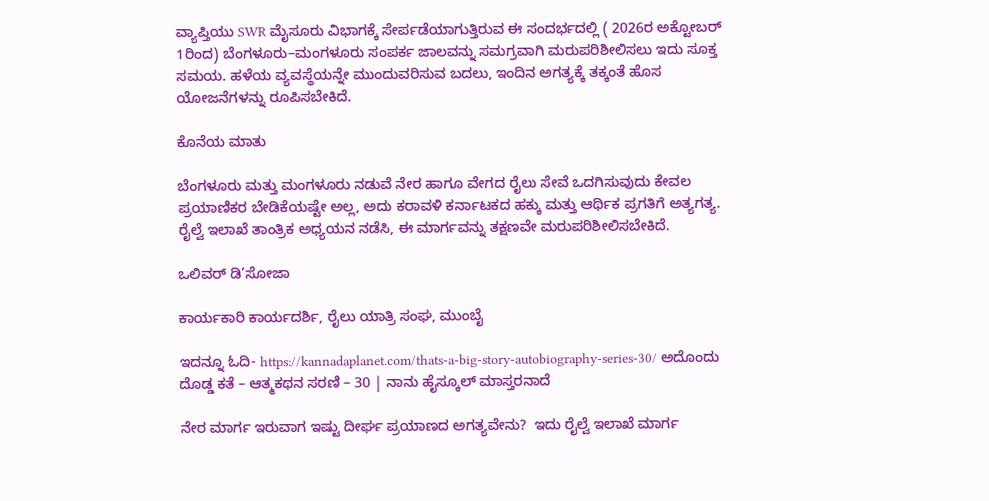ವ್ಯಾಪ್ತಿಯು SWR ಮೈಸೂರು ವಿಭಾಗಕ್ಕೆ ಸೇರ್ಪಡೆಯಾಗುತ್ತಿರುವ ಈ ಸಂದರ್ಭದಲ್ಲಿ ( 2026ರ ಅಕ್ಟೋಬರ್ 1ರಿಂದ) ಬೆಂಗಳೂರು–ಮಂಗಳೂರು ಸಂಪರ್ಕ ಜಾಲವನ್ನು ಸಮಗ್ರವಾಗಿ ಮರುಪರಿಶೀಲಿಸಲು ಇದು ಸೂಕ್ತ ಸಮಯ. ಹಳೆಯ ವ್ಯವಸ್ಥೆಯನ್ನೇ ಮುಂದುವರಿಸುವ ಬದಲು, ಇಂದಿನ ಅಗತ್ಯಕ್ಕೆ ತಕ್ಕಂತೆ ಹೊಸ ಯೋಜನೆಗಳನ್ನು ರೂಪಿಸಬೇಕಿದೆ.

ಕೊನೆಯ ಮಾತು

ಬೆಂಗಳೂರು ಮತ್ತು ಮಂಗಳೂರು ನಡುವೆ ನೇರ ಹಾಗೂ ವೇಗದ ರೈಲು ಸೇವೆ ಒದಗಿಸುವುದು ಕೇವಲ ಪ್ರಯಾಣಿಕರ ಬೇಡಿಕೆಯಷ್ಟೇ ಅಲ್ಲ, ಅದು ಕರಾವಳಿ ಕರ್ನಾಟಕದ ಹಕ್ಕು ಮತ್ತು ಆರ್ಥಿಕ ಪ್ರಗತಿಗೆ ಅತ್ಯಗತ್ಯ. ರೈಲ್ವೆ ಇಲಾಖೆ ತಾಂತ್ರಿಕ ಅಧ್ಯಯನ ನಡೆಸಿ, ಈ ಮಾರ್ಗವನ್ನು ತಕ್ಷಣವೇ ಮರುಪರಿಶೀಲಿಸಬೇಕಿದೆ.

ಒಲಿವರ್ ಡಿ’ಸೋಜಾ

ಕಾರ್ಯಕಾರಿ ಕಾರ್ಯದರ್ಶಿ, ರೈಲು ಯಾತ್ರಿ ಸಂಘ, ಮುಂಬೈ

ಇದನ್ನೂ ಓದಿ- https://kannadaplanet.com/thats-a-big-story-autobiography-series-30/ ಅದೊಂದು ದೊಡ್ಡ ಕತೆ – ಆತ್ಮಕಥನ ಸರಣಿ – 30 | ನಾನು ಹೈಸ್ಕೂಲ್‌ ಮಾಸ್ತರನಾದೆ

ನೇರ ಮಾರ್ಗ ಇರುವಾಗ ಇಷ್ಟು ದೀರ್ಘ ಪ್ರಯಾಣದ ಅಗತ್ಯವೇನು?  ಇದು ರೈಲ್ವೆ ಇಲಾಖೆ ಮಾರ್ಗ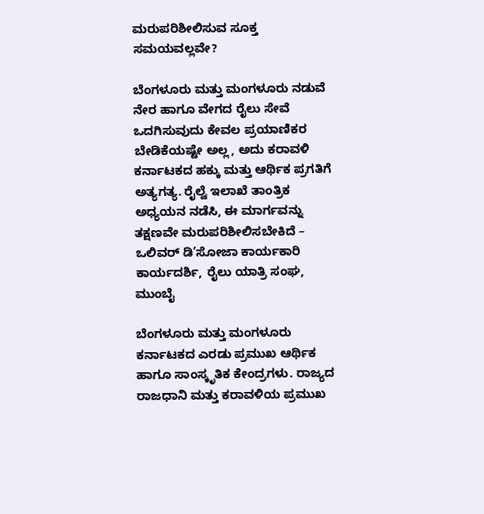ಮರುಪರಿಶೀಲಿಸುವ ಸೂಕ್ತ ಸಮಯವಲ್ಲವೇ?

ಬೆಂಗಳೂರು ಮತ್ತು ಮಂಗಳೂರು ನಡುವೆ ನೇರ ಹಾಗೂ ವೇಗದ ರೈಲು ಸೇವೆ ಒದಗಿಸುವುದು ಕೇವಲ ಪ್ರಯಾಣಿಕರ ಬೇಡಿಕೆಯಷ್ಟೇ ಅಲ್ಲ, ಅದು ಕರಾವಳಿ ಕರ್ನಾಟಕದ ಹಕ್ಕು ಮತ್ತು ಆರ್ಥಿಕ ಪ್ರಗತಿಗೆ ಅತ್ಯಗತ್ಯ. ರೈಲ್ವೆ ಇಲಾಖೆ ತಾಂತ್ರಿಕ ಅಧ್ಯಯನ ನಡೆಸಿ, ಈ ಮಾರ್ಗವನ್ನು ತಕ್ಷಣವೇ ಮರುಪರಿಶೀಲಿಸಬೇಕಿದೆ – ಒಲಿವರ್ ಡಿ’ಸೋಜಾ ಕಾರ್ಯಕಾರಿ ಕಾರ್ಯದರ್ಶಿ, ರೈಲು ಯಾತ್ರಿ ಸಂಘ, ಮುಂಬೈ

ಬೆಂಗಳೂರು ಮತ್ತು ಮಂಗಳೂರು ಕರ್ನಾಟಕದ ಎರಡು ಪ್ರಮುಖ ಆರ್ಥಿಕ ಹಾಗೂ ಸಾಂಸ್ಕೃತಿಕ ಕೇಂದ್ರಗಳು. ರಾಜ್ಯದ ರಾಜಧಾನಿ ಮತ್ತು ಕರಾವಳಿಯ ಪ್ರಮುಖ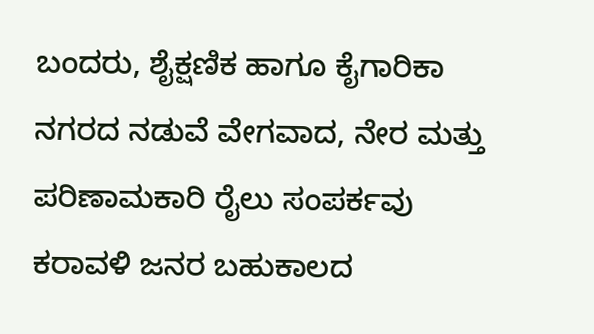ಬಂದರು, ಶೈಕ್ಷಣಿಕ ಹಾಗೂ ಕೈಗಾರಿಕಾ ನಗರದ ನಡುವೆ ವೇಗವಾದ, ನೇರ ಮತ್ತು ಪರಿಣಾಮಕಾರಿ ರೈಲು ಸಂಪರ್ಕವು ಕರಾವಳಿ ಜನರ ಬಹುಕಾಲದ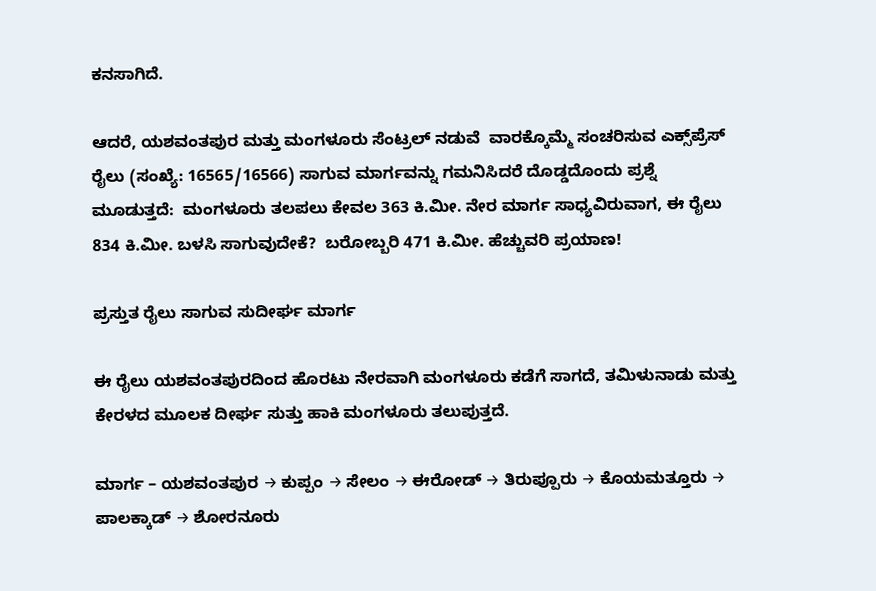ಕನಸಾಗಿದೆ.

ಆದರೆ, ಯಶವಂತಪುರ ಮತ್ತು ಮಂಗಳೂರು ಸೆಂಟ್ರಲ್ ನಡುವೆ  ವಾರಕ್ಕೊಮ್ಮೆ ಸಂಚರಿಸುವ ಎಕ್ಸ್‌ಪ್ರೆಸ್ ರೈಲು (ಸಂಖ್ಯೆ: 16565/16566) ಸಾಗುವ ಮಾರ್ಗವನ್ನು ಗಮನಿಸಿದರೆ ದೊಡ್ಡದೊಂದು ಪ್ರಶ್ನೆ ಮೂಡುತ್ತದೆ:  ಮಂಗಳೂರು ತಲಪಲು ಕೇವಲ 363 ಕಿ.ಮೀ. ನೇರ ಮಾರ್ಗ ಸಾಧ್ಯವಿರುವಾಗ, ಈ ರೈಲು 834 ಕಿ.ಮೀ. ಬಳಸಿ ಸಾಗುವುದೇಕೆ?  ಬರೋಬ್ಬರಿ 471 ಕಿ.ಮೀ. ಹೆಚ್ಚುವರಿ ಪ್ರಯಾಣ!

ಪ್ರಸ್ತುತ ರೈಲು ಸಾಗುವ ಸುದೀರ್ಘ ಮಾರ್ಗ

ಈ ರೈಲು ಯಶವಂತಪುರದಿಂದ ಹೊರಟು ನೇರವಾಗಿ ಮಂಗಳೂರು ಕಡೆಗೆ ಸಾಗದೆ, ತಮಿಳುನಾಡು ಮತ್ತು ಕೇರಳದ ಮೂಲಕ ದೀರ್ಘ ಸುತ್ತು ಹಾಕಿ ಮಂಗಳೂರು ತಲುಪುತ್ತದೆ.

ಮಾರ್ಗ – ಯಶವಂತಪುರ → ಕುಪ್ಪಂ → ಸೇಲಂ → ಈರೋಡ್ → ತಿರುಪ್ಪೂರು → ಕೊಯಮತ್ತೂರು → ಪಾಲಕ್ಕಾಡ್ → ಶೋರನೂರು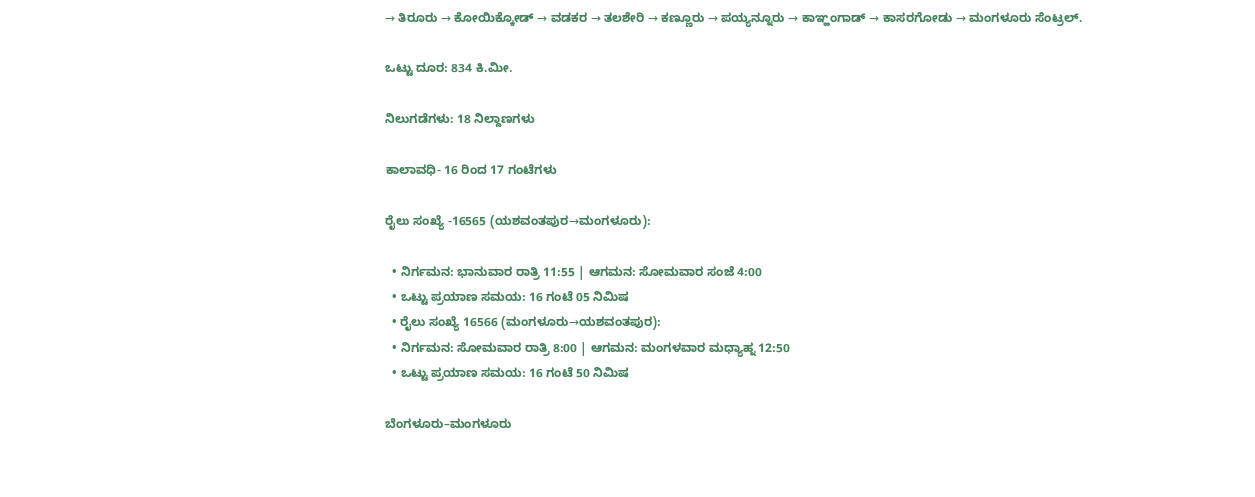→ ತಿರೂರು → ಕೋಯಿಕ್ಕೋಡ್ → ವಡಕರ → ತಲಶೇರಿ → ಕಣ್ಣೂರು → ಪಯ್ಯನ್ನೂರು → ಕಾಞ್ಹಂಗಾಡ್ → ಕಾಸರಗೋಡು → ಮಂಗಳೂರು ಸೆಂಟ್ರಲ್.

ಒಟ್ಟು ದೂರ: 834 ಕಿ.ಮೀ.

ನಿಲುಗಡೆಗಳು: 18 ನಿಲ್ದಾಣಗಳು

ಕಾಲಾವಧಿ- 16 ರಿಂದ 17 ಗಂಟೆಗಳು

ರೈಲು ಸಂಖ್ಯೆ -16565 (ಯಶವಂತಪುರ→ಮಂಗಳೂರು):

  • ನಿರ್ಗಮನ: ಭಾನುವಾರ ರಾತ್ರಿ 11:55 | ಆಗಮನ: ಸೋಮವಾರ ಸಂಜೆ 4:00
  • ಒಟ್ಟು ಪ್ರಯಾಣ ಸಮಯ: 16 ಗಂಟೆ 05 ನಿಮಿಷ
  • ರೈಲು ಸಂಖ್ಯೆ 16566 (ಮಂಗಳೂರು→ಯಶವಂತಪುರ):
  • ನಿರ್ಗಮನ: ಸೋಮವಾರ ರಾತ್ರಿ 8:00 | ಆಗಮನ: ಮಂಗಳವಾರ ಮಧ್ಯಾಹ್ನ 12:50
  • ಒಟ್ಟು ಪ್ರಯಾಣ ಸಮಯ: 16 ಗಂಟೆ 50 ನಿಮಿಷ

ಬೆಂಗಳೂರು–ಮಂಗಳೂರು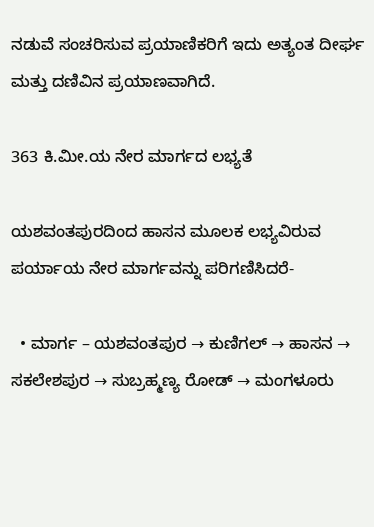ನಡುವೆ ಸಂಚರಿಸುವ ಪ್ರಯಾಣಿಕರಿಗೆ ಇದು ಅತ್ಯಂತ ದೀರ್ಘ ಮತ್ತು ದಣಿವಿನ ಪ್ರಯಾಣವಾಗಿದೆ.

363 ಕಿ.ಮೀ.ಯ ನೇರ ಮಾರ್ಗದ ಲಭ್ಯತೆ

ಯಶವಂತಪುರದಿಂದ ಹಾಸನ ಮೂಲಕ ಲಭ್ಯವಿರುವ ಪರ್ಯಾಯ ನೇರ ಮಾರ್ಗವನ್ನು ಪರಿಗಣಿಸಿದರೆ-

  • ಮಾರ್ಗ – ಯಶವಂತಪುರ → ಕುಣಿಗಲ್ → ಹಾಸನ → ಸಕಲೇಶಪುರ → ಸುಬ್ರಹ್ಮಣ್ಯ ರೋಡ್ → ಮಂಗಳೂರು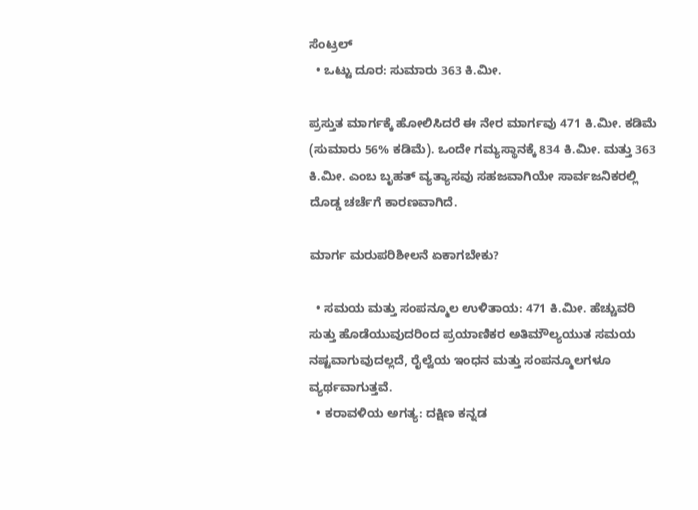ಸೆಂಟ್ರಲ್
  • ಒಟ್ಟು ದೂರ: ಸುಮಾರು 363 ಕಿ.ಮೀ.

ಪ್ರಸ್ತುತ ಮಾರ್ಗಕ್ಕೆ ಹೋಲಿಸಿದರೆ ಈ ನೇರ ಮಾರ್ಗವು 471 ಕಿ.ಮೀ. ಕಡಿಮೆ (ಸುಮಾರು 56% ಕಡಿಮೆ). ಒಂದೇ ಗಮ್ಯಸ್ಥಾನಕ್ಕೆ 834 ಕಿ.ಮೀ. ಮತ್ತು 363 ಕಿ.ಮೀ. ಎಂಬ ಬೃಹತ್ ವ್ಯತ್ಯಾಸವು ಸಹಜವಾಗಿಯೇ ಸಾರ್ವಜನಿಕರಲ್ಲಿ ದೊಡ್ಡ ಚರ್ಚೆಗೆ ಕಾರಣವಾಗಿದೆ.

ಮಾರ್ಗ ಮರುಪರಿಶೀಲನೆ ಏಕಾಗಬೇಕು?

  • ಸಮಯ ಮತ್ತು ಸಂಪನ್ಮೂಲ ಉಳಿತಾಯ: 471 ಕಿ.ಮೀ. ಹೆಚ್ಚುವರಿ ಸುತ್ತು ಹೊಡೆಯುವುದರಿಂದ ಪ್ರಯಾಣಿಕರ ಅತಿಮೌಲ್ಯಯುತ ಸಮಯ ನಷ್ಟವಾಗುವುದಲ್ಲದೆ, ರೈಲ್ವೆಯ ಇಂಧನ ಮತ್ತು ಸಂಪನ್ಮೂಲಗಳೂ ವ್ಯರ್ಥವಾಗುತ್ತವೆ.
  • ಕರಾವಳಿಯ ಅಗತ್ಯ: ದಕ್ಷಿಣ ಕನ್ನಡ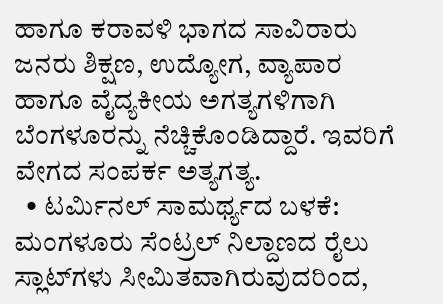ಹಾಗೂ ಕರಾವಳಿ ಭಾಗದ ಸಾವಿರಾರು ಜನರು ಶಿಕ್ಷಣ, ಉದ್ಯೋಗ, ವ್ಯಾಪಾರ ಹಾಗೂ ವೈದ್ಯಕೀಯ ಅಗತ್ಯಗಳಿಗಾಗಿ ಬೆಂಗಳೂರನ್ನು ನೆಚ್ಚಿಕೊಂಡಿದ್ದಾರೆ. ಇವರಿಗೆ ವೇಗದ ಸಂಪರ್ಕ ಅತ್ಯಗತ್ಯ.
  • ಟರ್ಮಿನಲ್ ಸಾಮರ್ಥ್ಯದ ಬಳಕೆ: ಮಂಗಳೂರು ಸೆಂಟ್ರಲ್ ನಿಲ್ದಾಣದ ರೈಲು ಸ್ಲಾಟ್‌ಗಳು ಸೀಮಿತವಾಗಿರುವುದರಿಂದ,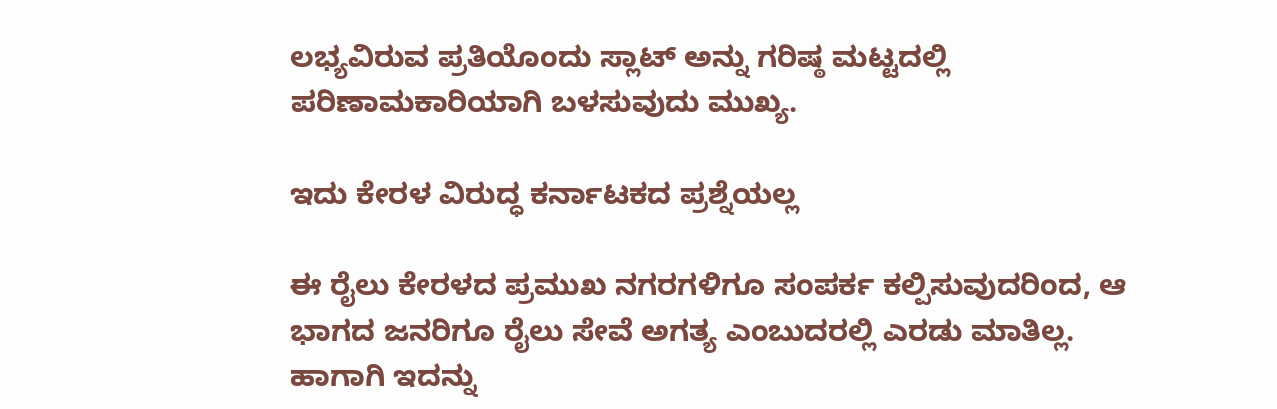ಲಭ್ಯವಿರುವ ಪ್ರತಿಯೊಂದು ಸ್ಲಾಟ್ ಅನ್ನು ಗರಿಷ್ಠ ಮಟ್ಟದಲ್ಲಿ ಪರಿಣಾಮಕಾರಿಯಾಗಿ ಬಳಸುವುದು ಮುಖ್ಯ.

ಇದು ಕೇರಳ ವಿರುದ್ಧ ಕರ್ನಾಟಕದ ಪ್ರಶ್ನೆಯಲ್ಲ

ಈ ರೈಲು ಕೇರಳದ ಪ್ರಮುಖ ನಗರಗಳಿಗೂ ಸಂಪರ್ಕ ಕಲ್ಪಿಸುವುದರಿಂದ, ಆ ಭಾಗದ ಜನರಿಗೂ ರೈಲು ಸೇವೆ ಅಗತ್ಯ ಎಂಬುದರಲ್ಲಿ ಎರಡು ಮಾತಿಲ್ಲ. ಹಾಗಾಗಿ ಇದನ್ನು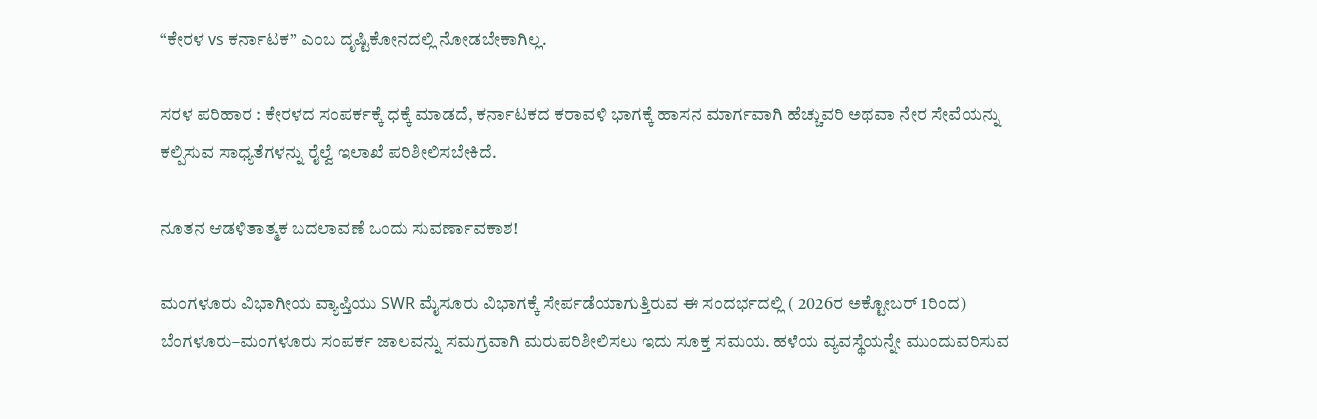“ಕೇರಳ vs ಕರ್ನಾಟಕ” ಎಂಬ ದೃಷ್ಟಿಕೋನದಲ್ಲಿ ನೋಡಬೇಕಾಗಿಲ್ಲ.

ಸರಳ ಪರಿಹಾರ : ಕೇರಳದ ಸಂಪರ್ಕಕ್ಕೆ ಧಕ್ಕೆ ಮಾಡದೆ, ಕರ್ನಾಟಕದ ಕರಾವಳಿ ಭಾಗಕ್ಕೆ ಹಾಸನ ಮಾರ್ಗವಾಗಿ ಹೆಚ್ಚುವರಿ ಅಥವಾ ನೇರ ಸೇವೆಯನ್ನು ಕಲ್ಪಿಸುವ ಸಾಧ್ಯತೆಗಳನ್ನು ರೈಲ್ವೆ ಇಲಾಖೆ ಪರಿಶೀಲಿಸಬೇಕಿದೆ.

ನೂತನ ಆಡಳಿತಾತ್ಮಕ ಬದಲಾವಣೆ ಒಂದು ಸುವರ್ಣಾವಕಾಶ!

ಮಂಗಳೂರು ವಿಭಾಗೀಯ ವ್ಯಾಪ್ತಿಯು SWR ಮೈಸೂರು ವಿಭಾಗಕ್ಕೆ ಸೇರ್ಪಡೆಯಾಗುತ್ತಿರುವ ಈ ಸಂದರ್ಭದಲ್ಲಿ ( 2026ರ ಅಕ್ಟೋಬರ್ 1ರಿಂದ) ಬೆಂಗಳೂರು–ಮಂಗಳೂರು ಸಂಪರ್ಕ ಜಾಲವನ್ನು ಸಮಗ್ರವಾಗಿ ಮರುಪರಿಶೀಲಿಸಲು ಇದು ಸೂಕ್ತ ಸಮಯ. ಹಳೆಯ ವ್ಯವಸ್ಥೆಯನ್ನೇ ಮುಂದುವರಿಸುವ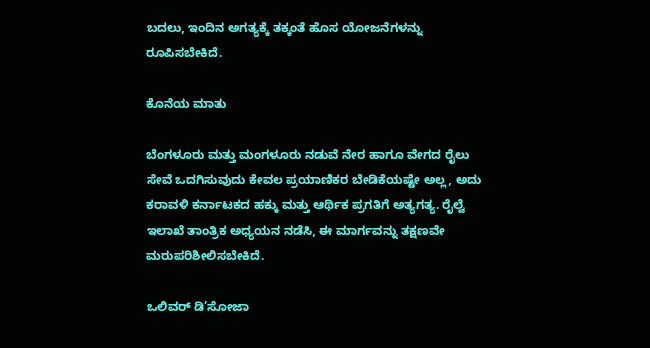ಬದಲು, ಇಂದಿನ ಅಗತ್ಯಕ್ಕೆ ತಕ್ಕಂತೆ ಹೊಸ ಯೋಜನೆಗಳನ್ನು ರೂಪಿಸಬೇಕಿದೆ.

ಕೊನೆಯ ಮಾತು

ಬೆಂಗಳೂರು ಮತ್ತು ಮಂಗಳೂರು ನಡುವೆ ನೇರ ಹಾಗೂ ವೇಗದ ರೈಲು ಸೇವೆ ಒದಗಿಸುವುದು ಕೇವಲ ಪ್ರಯಾಣಿಕರ ಬೇಡಿಕೆಯಷ್ಟೇ ಅಲ್ಲ, ಅದು ಕರಾವಳಿ ಕರ್ನಾಟಕದ ಹಕ್ಕು ಮತ್ತು ಆರ್ಥಿಕ ಪ್ರಗತಿಗೆ ಅತ್ಯಗತ್ಯ. ರೈಲ್ವೆ ಇಲಾಖೆ ತಾಂತ್ರಿಕ ಅಧ್ಯಯನ ನಡೆಸಿ, ಈ ಮಾರ್ಗವನ್ನು ತಕ್ಷಣವೇ ಮರುಪರಿಶೀಲಿಸಬೇಕಿದೆ.

ಒಲಿವರ್ ಡಿ’ಸೋಜಾ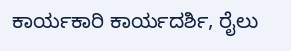ಕಾರ್ಯಕಾರಿ ಕಾರ್ಯದರ್ಶಿ, ರೈಲು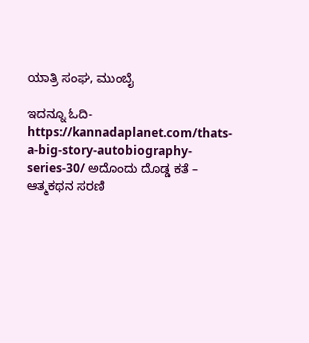ಯಾತ್ರಿ ಸಂಘ, ಮುಂಬೈ

ಇದನ್ನೂ ಓದಿ- https://kannadaplanet.com/thats-a-big-story-autobiography-series-30/ ಅದೊಂದು ದೊಡ್ಡ ಕತೆ – ಆತ್ಮಕಥನ ಸರಣಿ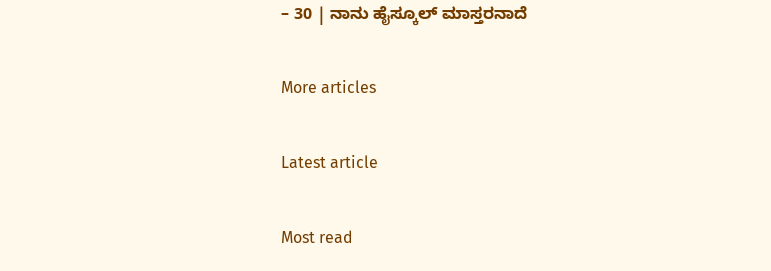– 30 | ನಾನು ಹೈಸ್ಕೂಲ್‌ ಮಾಸ್ತರನಾದೆ

More articles

Latest article

Most read